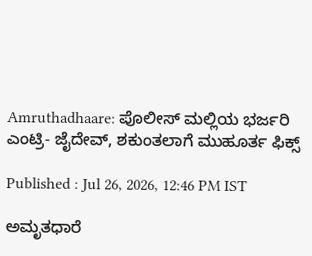Amruthadhaare: ಪೊಲೀಸ್ ಮಲ್ಲಿಯ ಭರ್ಜರಿ ಎಂಟ್ರಿ- ಜೈದೇವ್, ಶಕುಂತಲಾಗೆ ಮುಹೂರ್ತ ಫಿಕ್ಸ್

Published : Jul 26, 2026, 12:46 PM IST

ಅಮೃತಧಾರೆ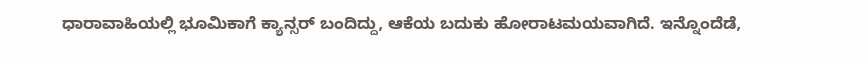ಧಾರಾವಾಹಿಯಲ್ಲಿ ಭೂಮಿಕಾಗೆ ಕ್ಯಾನ್ಸರ್ ಬಂದಿದ್ದು, ಆಕೆಯ ಬದುಕು ಹೋರಾಟಮಯವಾಗಿದೆ. ಇನ್ನೊಂದೆಡೆ,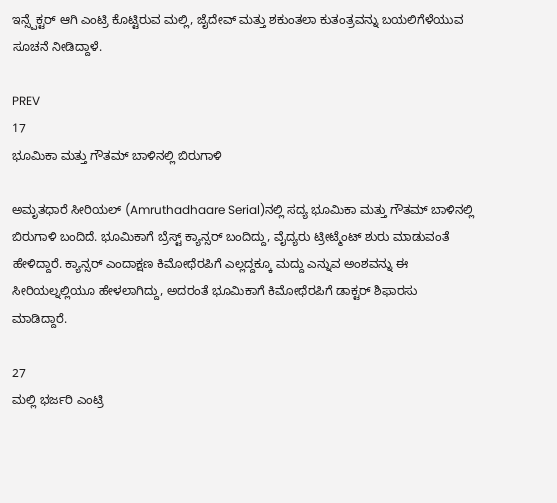ಇನ್ಸ್ಪೆಕ್ಟರ್ ಆಗಿ ಎಂಟ್ರಿ ಕೊಟ್ಟಿರುವ ಮಲ್ಲಿ, ಜೈದೇವ್ ಮತ್ತು ಶಕುಂತಲಾ ಕುತಂತ್ರವನ್ನು ಬಯಲಿಗೆಳೆಯುವ ಸೂಚನೆ ನೀಡಿದ್ದಾಳೆ.

PREV
17
ಭೂಮಿಕಾ ಮತ್ತು ಗೌತಮ್ ಬಾಳಿನಲ್ಲಿ ಬಿರುಗಾಳಿ

ಅಮೃತಧಾರೆ ಸೀರಿಯಲ್ (Amruthadhaare Serial)ನಲ್ಲಿ ಸದ್ಯ ಭೂಮಿಕಾ ಮತ್ತು ಗೌತಮ್ ಬಾಳಿನಲ್ಲಿ ಬಿರುಗಾಳಿ ಬಂದಿದೆ. ಭೂಮಿಕಾಗೆ ಬ್ರೆಸ್ಟ್ ಕ್ಯಾನ್ಸರ್ ಬಂದಿದ್ದು, ವೈದ್ಯರು ಟ್ರೀಟ್ಮೆಂಟ್ ಶುರು ಮಾಡುವಂತೆ ಹೇಳಿದ್ದಾರೆ. ಕ್ಯಾನ್ಸರ್ ಎಂದಾಕ್ಷಣ ಕಿಮೋಥೆರಪಿಗೆ ಎಲ್ಲದ್ದಕ್ಕೂ ಮದ್ದು ಎನ್ನುವ ಅಂಶವನ್ನು ಈ ಸೀರಿಯಲ್ನಲ್ಲಿಯೂ ಹೇಳಲಾಗಿದ್ದು, ಅದರಂತೆ ಭೂಮಿಕಾಗೆ ಕಿಮೋಥೆರಪಿಗೆ ಡಾಕ್ಟರ್ ಶಿಫಾರಸು ಮಾಡಿದ್ದಾರೆ.

27
ಮಲ್ಲಿ ಭರ್ಜರಿ ಎಂಟ್ರಿ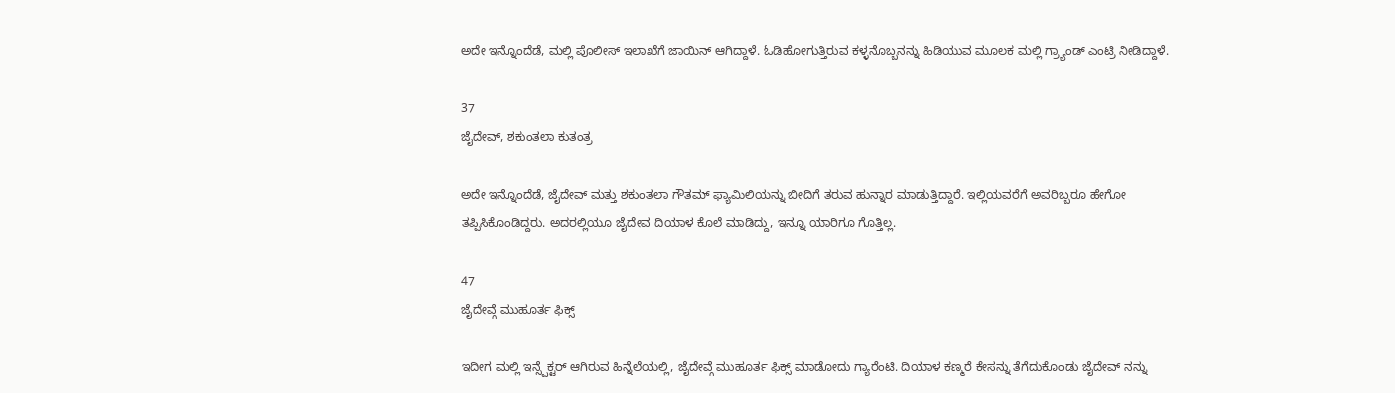ಅದೇ ಇನ್ನೊಂದೆಡೆ, ಮಲ್ಲಿ ಪೊಲೀಸ್ ಇಲಾಖೆಗೆ ಜಾಯಿನ್ ಆಗಿದ್ದಾಳೆ. ಓಡಿಹೋಗುತ್ತಿರುವ ಕಳ್ಳನೊಬ್ಬನನ್ನು ಹಿಡಿಯುವ ಮೂಲಕ ಮಲ್ಲಿ ಗ್ರ್ಯಾಂಡ್ ಎಂಟ್ರಿ ನೀಡಿದ್ದಾಳೆ.

37
ಜೈದೇವ್, ಶಕುಂತಲಾ ಕುತಂತ್ರ

ಅದೇ ಇನ್ನೊಂದೆಡೆ, ಜೈದೇವ್ ಮತ್ತು ಶಕುಂತಲಾ ಗೌತಮ್ ಫ್ಯಾಮಿಲಿಯನ್ನು ಬೀದಿಗೆ ತರುವ ಹುನ್ನಾರ ಮಾಡುತ್ತಿದ್ದಾರೆ. ಇಲ್ಲಿಯವರೆಗೆ ಅವರಿಬ್ಬರೂ ಹೇಗೋ ತಪ್ಪಿಸಿಕೊಂಡಿದ್ದರು. ಅದರಲ್ಲಿಯೂ ಜೈದೇವ ದಿಯಾಳ ಕೊಲೆ ಮಾಡಿದ್ದು, ಇನ್ನೂ ಯಾರಿಗೂ ಗೊತ್ತಿಲ್ಲ.

47
ಜೈದೇವ್ಗೆ ಮುಹೂರ್ತ ಫಿಕ್ಸ್

ಇದೀಗ ಮಲ್ಲಿ ಇನ್ಸ್ಪೆಕ್ಟರ್ ಆಗಿರುವ ಹಿನ್ನೆಲೆಯಲ್ಲಿ, ಜೈದೇವ್ಗೆ ಮುಹೂರ್ತ ಫಿಕ್ಸ್ ಮಾಡೋದು ಗ್ಯಾರೆಂಟಿ. ದಿಯಾಳ ಕಣ್ಮರೆ ಕೇಸನ್ನು ತೆಗೆದುಕೊಂಡು ಜೈದೇವ್ ನನ್ನು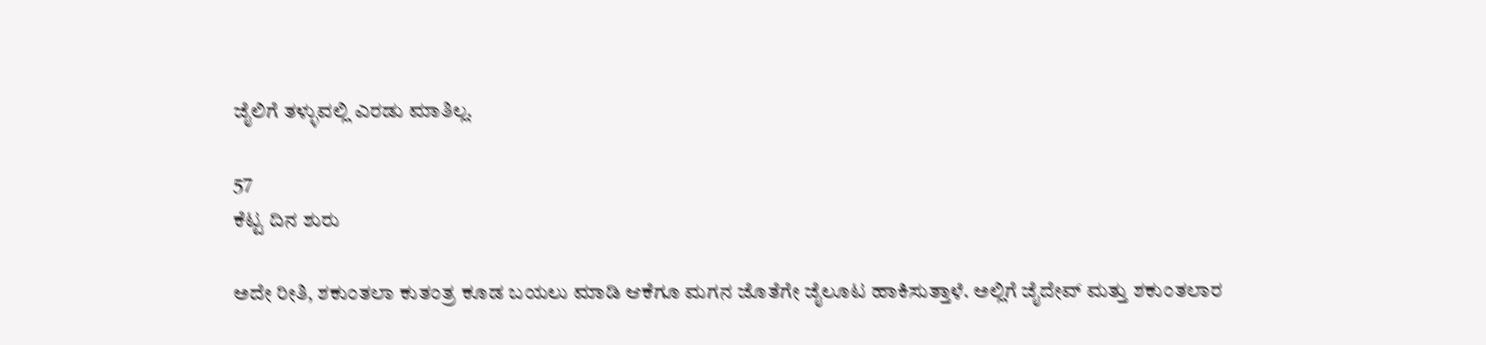ಜೈಲಿಗೆ ತಳ್ಳುವಲ್ಲಿ ಎರಡು ಮಾತಿಲ್ಲ.

57
ಕೆಟ್ಟ ದಿನ ಶುರು

ಅದೇ ರೀತಿ, ಶಕುಂತಲಾ ಕುತಂತ್ರ ಕೂಡ ಬಯಲು ಮಾಡಿ ಆಕೆಗೂ ಮಗನ ಜೊತೆಗೇ ಜೈಲೂಟ ಹಾಕಿಸುತ್ತಾಳೆ. ಅಲ್ಲಿಗೆ ಜೈದೇವ್ ಮತ್ತು ಶಕುಂತಲಾರ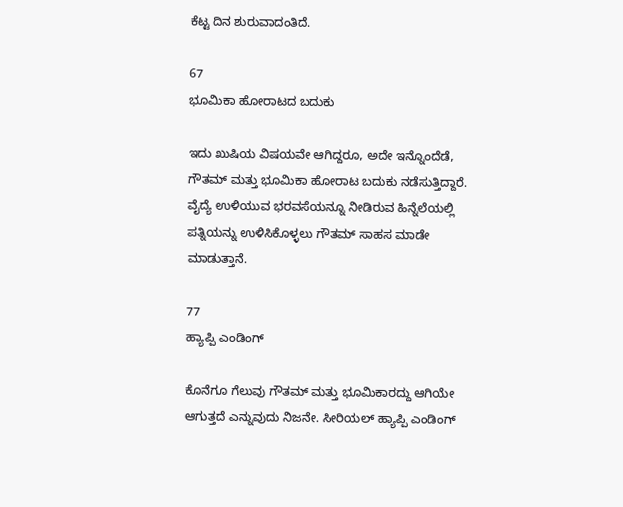ಕೆಟ್ಟ ದಿನ ಶುರುವಾದಂತಿದೆ.

67
ಭೂಮಿಕಾ ಹೋರಾಟದ ಬದುಕು

ಇದು ಖುಷಿಯ ವಿಷಯವೇ ಆಗಿದ್ದರೂ, ಅದೇ ಇನ್ನೊಂದೆಡೆ, ಗೌತಮ್ ಮತ್ತು ಭೂಮಿಕಾ ಹೋರಾಟ ಬದುಕು ನಡೆಸುತ್ತಿದ್ದಾರೆ. ವೈದ್ಯೆ ಉಳಿಯುವ ಭರವಸೆಯನ್ನೂ ನೀಡಿರುವ ಹಿನ್ನೆಲೆಯಲ್ಲಿ ಪತ್ನಿಯನ್ನು ಉಳಿಸಿಕೊಳ್ಳಲು ಗೌತಮ್ ಸಾಹಸ ಮಾಡೇ ಮಾಡುತ್ತಾನೆ.

77
ಹ್ಯಾಪ್ಪಿ ಎಂಡಿಂಗ್

ಕೊನೆಗೂ ಗೆಲುವು ಗೌತಮ್ ಮತ್ತು ಭೂಮಿಕಾರದ್ದು ಆಗಿಯೇ ಆಗುತ್ತದೆ ಎನ್ನುವುದು ನಿಜನೇ. ಸೀರಿಯಲ್ ಹ್ಯಾಪ್ಪಿ ಎಂಡಿಂಗ್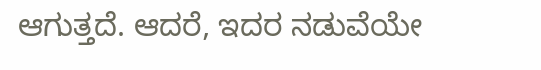ಆಗುತ್ತದೆ. ಆದರೆ, ಇದರ ನಡುವೆಯೇ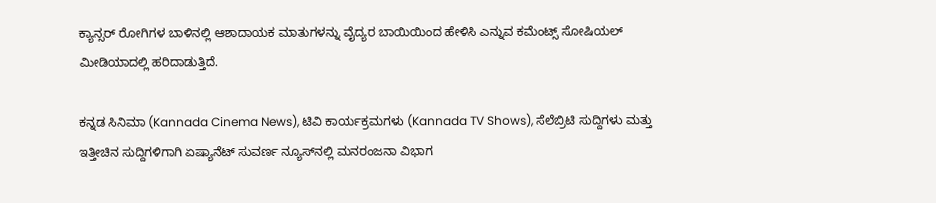ಕ್ಯಾನ್ಸರ್ ರೋಗಿಗಳ ಬಾಳಿನಲ್ಲಿ ಆಶಾದಾಯಕ ಮಾತುಗಳನ್ನು ವೈದ್ಯರ ಬಾಯಿಯಿಂದ ಹೇಳಿಸಿ ಎನ್ನುವ ಕಮೆಂಟ್ಸ್ ಸೋಷಿಯಲ್ ಮೀಡಿಯಾದಲ್ಲಿ ಹರಿದಾಡುತ್ತಿದೆ.

ಕನ್ನಡ ಸಿನಿಮಾ (Kannada Cinema News), ಟಿವಿ ಕಾರ್ಯಕ್ರಮಗಳು (Kannada TV Shows), ಸೆಲೆಬ್ರಿಟಿ ಸುದ್ದಿಗಳು ಮತ್ತು ಇತ್ತೀಚಿನ ಸುದ್ದಿಗಳಿಗಾಗಿ ಏಷ್ಯಾನೆಟ್ ಸುವರ್ಣ ನ್ಯೂಸ್‌ನಲ್ಲಿ ಮನರಂಜನಾ ವಿಭಾಗ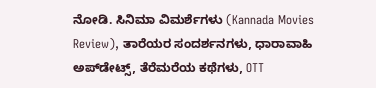ನೋಡಿ. ಸಿನಿಮಾ ವಿಮರ್ಶೆಗಳು (Kannada Movies Review), ತಾರೆಯರ ಸಂದರ್ಶನಗಳು, ಧಾರಾವಾಹಿ ಅಪ್‌ಡೇಟ್ಸ್‌, ತೆರೆಮರೆಯ ಕಥೆಗಳು, OTT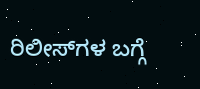ರಿಲೀಸ್‌ಗಳ ಬಗ್ಗೆ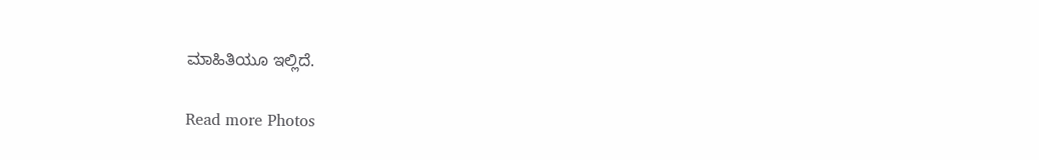ಮಾಹಿತಿಯೂ ಇಲ್ಲಿದೆ.

Read more Photos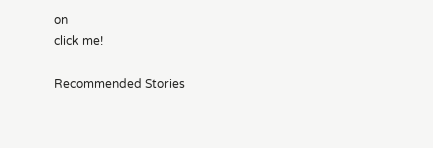on
click me!

Recommended Stories